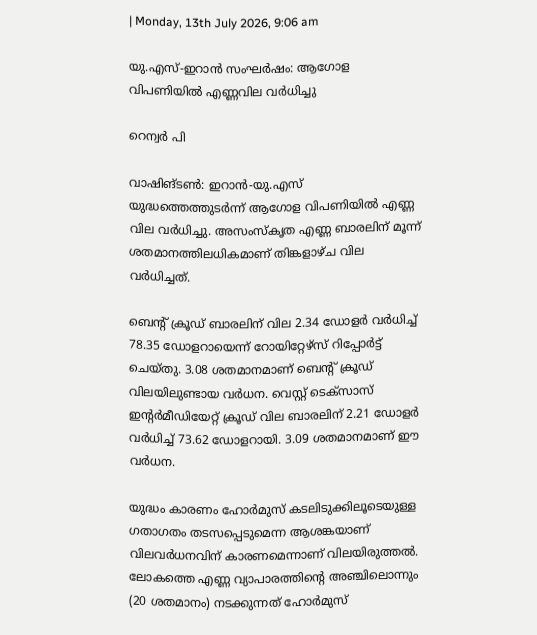| Monday, 13th July 2026, 9:06 am

യു.എസ്-ഇറാന്‍ സംഘര്‍ഷം: ആഗോള വിപണിയില്‍ എണ്ണവില വര്‍ധിച്ചു

റെന്വര്‍ പി

വാഷിങ്ടണ്‍: ഇറാന്‍-യു.എസ് യുദ്ധത്തെത്തുടര്‍ന്ന് ആഗോള വിപണിയില്‍ എണ്ണ വില വര്‍ധിച്ചു. അസംസ്‌കൃത എണ്ണ ബാരലിന് മൂന്ന് ശതമാനത്തിലധികമാണ് തിങ്കളാഴ്ച വില വര്‍ധിച്ചത്.

ബെന്റ് ക്രൂഡ് ബാരലിന് വില 2.34 ഡോളര്‍ വര്‍ധിച്ച് 78.35 ഡോളറായെന്ന് റോയിറ്റേഴ്‌സ് റിപ്പോര്‍ട്ട് ചെയ്തു. 3.08 ശതമാനമാണ് ബെന്റ് ക്രൂഡ് വിലയിലുണ്ടായ വര്‍ധന. വെസ്റ്റ് ടെക്‌സാസ് ഇന്റര്‍മീഡിയേറ്റ് ക്രൂഡ് വില ബാരലിന് 2.21 ഡോളര്‍ വര്‍ധിച്ച് 73.62 ഡോളറായി. 3.09 ശതമാനമാണ് ഈ വര്‍ധന.

യുദ്ധം കാരണം ഹോര്‍മുസ് കടലിടുക്കിലൂടെയുള്ള ഗതാഗതം തടസപ്പെടുമെന്ന ആശങ്കയാണ് വിലവര്‍ധനവിന് കാരണമെന്നാണ് വിലയിരുത്തല്‍. ലോകത്തെ എണ്ണ വ്യാപാരത്തിന്റെ അഞ്ചിലൊന്നും (20 ശതമാനം) നടക്കുന്നത് ഹോര്‍മുസ്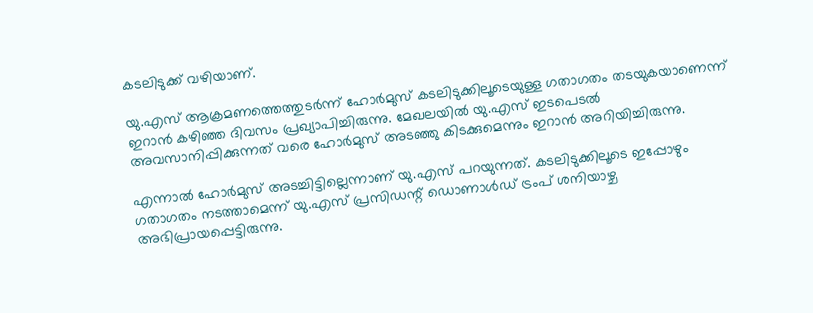കടലിടുക്ക് വഴിയാണ്.

യു.എസ് ആക്രമണത്തെത്തുടര്‍ന്ന് ഹോര്‍മുസ് കടലിടുക്കിലൂടെയുള്ള ഗതാഗതം തടയുകയാണെന്ന് ഇറാന്‍ കഴിഞ്ഞ ദിവസം പ്രഖ്യാപിച്ചിരുന്നു. മേഖലയില്‍ യു.എസ് ഇടപെടല്‍ അവസാനിപ്പിക്കുന്നത് വരെ ഹോര്‍മുസ് അടഞ്ഞു കിടക്കുമെന്നും ഇറാന്‍ അറിയിച്ചിരുന്നു.

എന്നാല്‍ ഹോര്‍മുസ് അടച്ചിട്ടില്ലെന്നാണ് യു.എസ് പറയുന്നത്. കടലിടുക്കിലൂടെ ഇപ്പോഴും ഗതാഗതം നടത്താമെന്ന് യു.എസ് പ്രസിഡന്റ് ഡൊണാള്‍ഡ് ട്രംപ് ശനിയാഴ്ച അഭിപ്രായപ്പെട്ടിരുന്നു.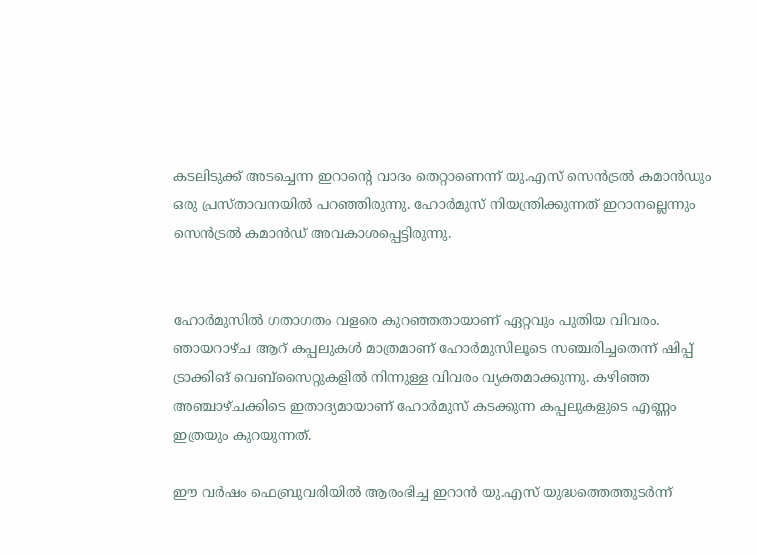കടലിടുക്ക് അടച്ചെന്ന ഇറാന്റെ വാദം തെറ്റാണെന്ന് യു.എസ് സെന്‍ട്രല്‍ കമാന്‍ഡും ഒരു പ്രസ്താവനയില്‍ പറഞ്ഞിരുന്നു. ഹോര്‍മുസ് നിയന്ത്രിക്കുന്നത് ഇറാനല്ലെന്നും സെന്‍ട്രല്‍ കമാന്‍ഡ് അവകാശപ്പെട്ടിരുന്നു.


ഹോര്‍മുസില്‍ ഗതാഗതം വളരെ കുറഞ്ഞതായാണ് ഏറ്റവും പുതിയ വിവരം. ഞായറാഴ്ച ആറ് കപ്പലുകള്‍ മാത്രമാണ് ഹോര്‍മുസിലൂടെ സഞ്ചരിച്ചതെന്ന് ഷിപ്പ് ട്രാക്കിങ് വെബ്‌സൈറ്റുകളില്‍ നിന്നുള്ള വിവരം വ്യക്തമാക്കുന്നു. കഴിഞ്ഞ അഞ്ചാഴ്ചക്കിടെ ഇതാദ്യമായാണ് ഹോര്‍മുസ് കടക്കുന്ന കപ്പലുകളുടെ എണ്ണം ഇത്രയും കുറയുന്നത്.

ഈ വര്‍ഷം ഫെബ്രുവരിയില്‍ ആരംഭിച്ച ഇറാന്‍ യു.എസ് യുദ്ധത്തെത്തുടര്‍ന്ന്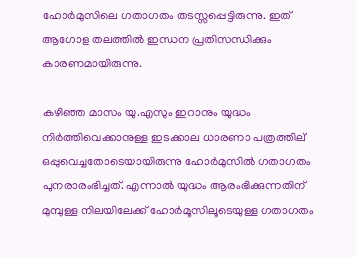ഹോര്‍മുസിലെ ഗതാഗതം തടസ്സപ്പെട്ടിരുന്നു. ഇത് ആഗോള തലത്തില്‍ ഇന്ധന പ്രതിസന്ധിക്കും കാരണമായിരുന്നു.

കഴിഞ്ഞ മാസം യു.എസും ഇറാനും യുദ്ധം നിര്‍ത്തിവെക്കാനുള്ള ഇടക്കാല ധാരണാ പത്രത്തില് ഒപ്പുവെച്ചതോടെയായിരുന്നു ഹോര്‍മുസില്‍ ഗതാഗതം പുനരാരംഭിച്ചത്. എന്നാല്‍ യുദ്ധം ആരംഭിക്കുന്നതിന് മുമ്പുള്ള നിലയിലേക്ക് ഹോര്‍മൂസിലൂടെയുള്ള ഗതാഗതം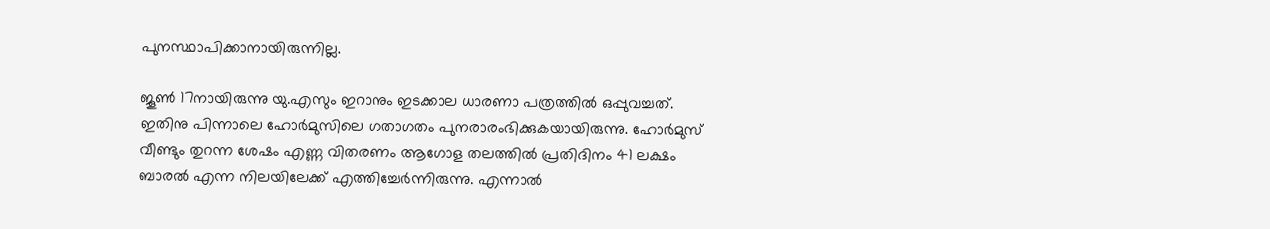പുനസ്ഥാപിക്കാനായിരുന്നില്ല.

ജൂണ്‍ 17നായിരുന്നു യു.എസും ഇറാനും ഇടക്കാല ധാരണാ പത്രത്തില്‍ ഒപ്പുവച്ചത്. ഇതിനു പിന്നാലെ ഹോര്‍മുസിലെ ഗതാഗതം പുനരാരംഭിക്കുകയായിരുന്നു. ഹോര്‍മുസ് വീണ്ടും തുറന്ന ശേഷം എണ്ണ വിതരണം ആഗോള തലത്തില്‍ പ്രതിദിനം 41 ലക്ഷം ബാരല്‍ എന്ന നിലയിലേക്ക് എത്തിച്ചേര്‍ന്നിരുന്നു. എന്നാല്‍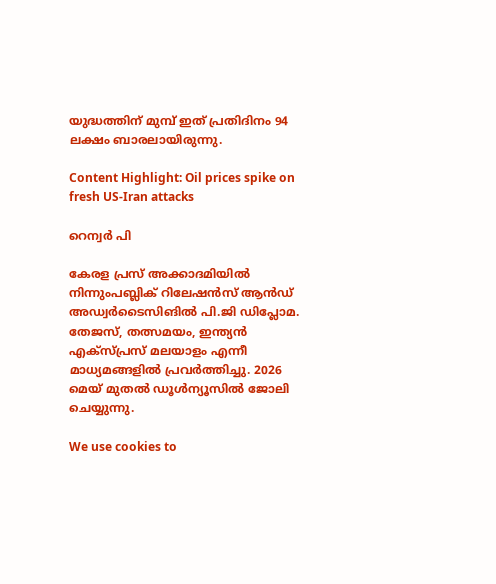യുദ്ധത്തിന് മുമ്പ് ഇത് പ്രതിദിനം 94 ലക്ഷം ബാരലായിരുന്നു.

Content Highlight: Oil prices spike on fresh US-Iran attacks

റെന്വര്‍ പി

കേരള പ്രസ് അക്കാദമിയില്‍ നിന്നുംപബ്ലിക് റിലേഷന്‍സ് ആന്‍ഡ് അഡ്വര്‍ടൈസിങില്‍ പി.ജി ഡിപ്ലോമ. തേജസ്, തത്സമയം, ഇന്ത്യന്‍ എക്‌സ്പ്രസ് മലയാളം എന്നീ മാധ്യമങ്ങളില്‍ പ്രവര്‍ത്തിച്ചു. 2026 മെയ് മുതല്‍ ഡൂള്‍ന്യൂസില്‍ ജോലി ചെയ്യുന്നു.

We use cookies to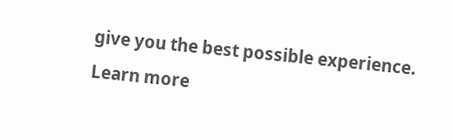give you the best possible experience. Learn more